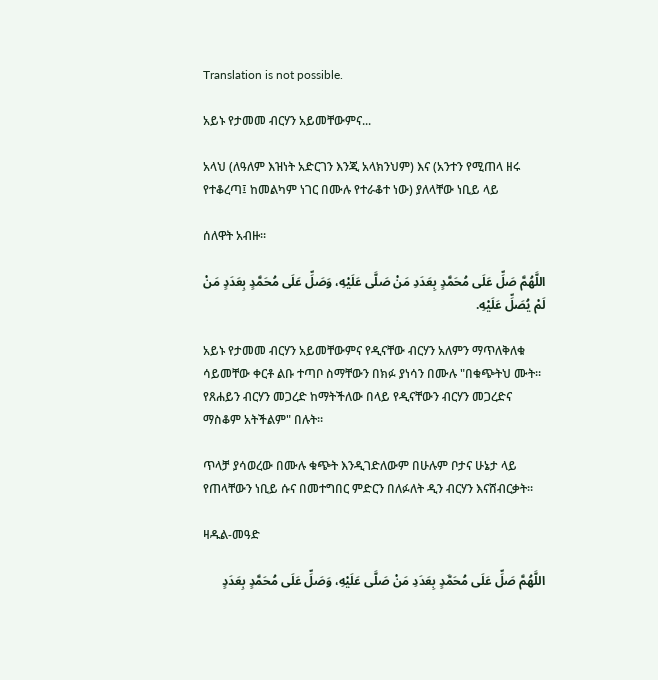Translation is not possible.

አይኑ የታመመ ብርሃን አይመቸውምና...

አላህ (ለዓለም እዝነት አድርገን እንጂ አላክንህም) እና (አንተን የሚጠላ ዘሩ የተቆረጣ፤ ከመልካም ነገር በሙሉ የተራቆተ ነው) ያለላቸው ነቢይ ላይ

ሰለዋት አብዙ።

اللَّهُمَّ صَلِّ عَلَى مُحَمَّدٍ بِعَدَدِ مَنْ صَلَّى عَلَيْهِ، وَصَلِّ عَلَى مُحَمَّدٍ بِعَدَدٍ مَنْ لَمْ يُصَلِّ عَلَيْهِ.

አይኑ የታመመ ብርሃን አይመቸውምና የዲናቸው ብርሃን አለምን ማጥለቅለቁ ሳይመቸው ቀርቶ ልቡ ተጣቦ ስማቸውን በክፉ ያነሳን በሙሉ "በቁጭትህ ሙት። የጸሐይን ብርሃን መጋረድ ከማትችለው በላይ የዲናቸውን ብርሃን መጋረድና ማስቆም አትችልም" በሉት።

ጥላቻ ያሳወረው በሙሉ ቁጭት እንዲገድለውም በሁሉም ቦታና ሁኔታ ላይ የጠላቸውን ነቢይ ሱና በመተግበር ምድርን በለፉለት ዲን ብርሃን እናሸብርቃት።

ዛዱል-መዓድ

اللَّهُمَّ صَلِّ عَلَى مُحَمَّدٍ بِعَدَدِ مَنْ صَلَّى عَلَيْهِ، وَصَلِّ عَلَى مُحَمَّدٍ بِعَدَدٍ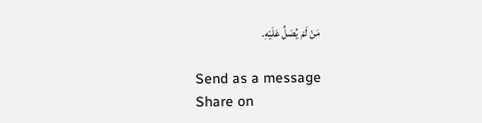مَنْ لَمْ يُصَلِّ عَلَيْهِ.

Send as a message
Share on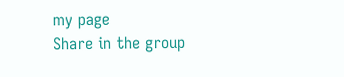my page
Share in the group